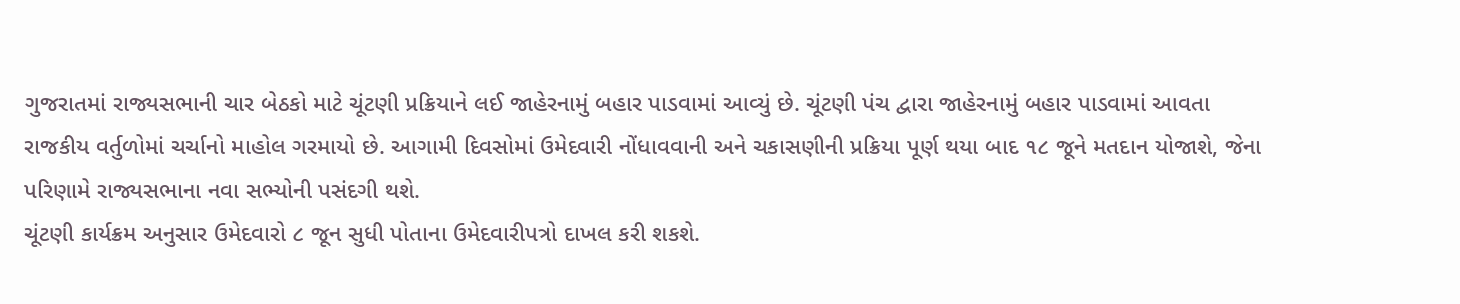ગુજરાતમાં રાજ્યસભાની ચાર બેઠકો માટે ચૂંટણી પ્રક્રિયાને લઈ જાહેરનામું બહાર પાડવામાં આવ્યું છે. ચૂંટણી પંચ દ્વારા જાહેરનામું બહાર પાડવામાં આવતા રાજકીય વર્તુળોમાં ચર્ચાનો માહોલ ગરમાયો છે. આગામી દિવસોમાં ઉમેદવારી નોંધાવવાની અને ચકાસણીની પ્રક્રિયા પૂર્ણ થયા બાદ ૧૮ જૂને મતદાન યોજાશે, જેના પરિણામે રાજ્યસભાના નવા સભ્યોની પસંદગી થશે.
ચૂંટણી કાર્યક્રમ અનુસાર ઉમેદવારો ૮ જૂન સુધી પોતાના ઉમેદવારીપત્રો દાખલ કરી શકશે.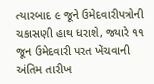ત્યારબાદ ૯ જૂને ઉમેદવારીપત્રોની ચકાસણી હાથ ધરાશે, જ્યારે ૧૧ જૂન ઉમેદવારી પરત ખેંચવાની અંતિમ તારીખ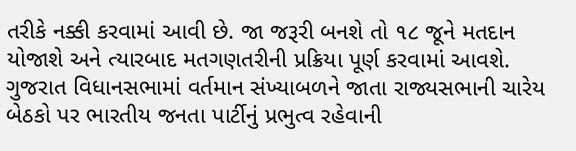તરીકે નક્કી કરવામાં આવી છે. જા જરૂરી બનશે તો ૧૮ જૂને મતદાન યોજાશે અને ત્યારબાદ મતગણતરીની પ્રક્રિયા પૂર્ણ કરવામાં આવશે.
ગુજરાત વિધાનસભામાં વર્તમાન સંખ્યાબળને જાતા રાજ્યસભાની ચારેય બેઠકો પર ભારતીય જનતા પાર્ટીનું પ્રભુત્વ રહેવાની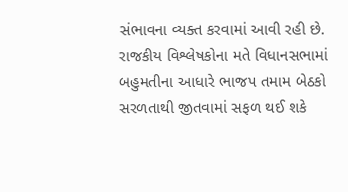સંભાવના વ્યક્ત કરવામાં આવી રહી છે. રાજકીય વિશ્લેષકોના મતે વિધાનસભામાં બહુમતીના આધારે ભાજપ તમામ બેઠકો સરળતાથી જીતવામાં સફળ થઈ શકે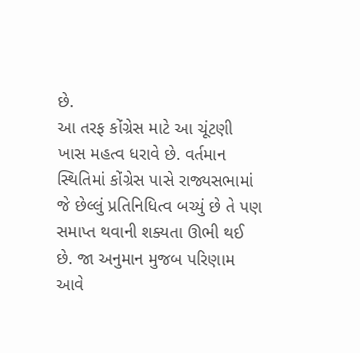છે.
આ તરફ કોંગ્રેસ માટે આ ચૂંટણી ખાસ મહત્વ ધરાવે છે. વર્તમાન સ્થિતિમાં કોંગ્રેસ પાસે રાજ્યસભામાં જે છેલ્લું પ્રતિનિધિત્વ બચ્યું છે તે પણ સમાપ્ત થવાની શક્યતા ઊભી થઈ છે. જા અનુમાન મુજબ પરિણામ આવે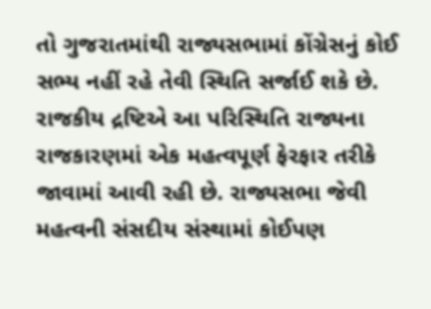તો ગુજરાતમાંથી રાજ્યસભામાં કોંગ્રેસનું કોઈ સભ્ય નહીં રહે તેવી સ્થિતિ સર્જાઈ શકે છે. રાજકીય દ્રષ્ટિએ આ પરિસ્થિતિ રાજ્યના રાજકારણમાં એક મહત્વપૂર્ણ ફેરફાર તરીકે જાવામાં આવી રહી છે. રાજ્યસભા જેવી મહત્વની સંસદીય સંસ્થામાં કોઈપણ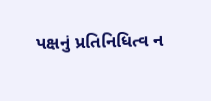પક્ષનું પ્રતિનિધિત્વ ન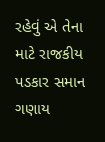રહેવું એ તેના માટે રાજકીય પડકાર સમાન ગણાય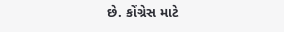છે. કોંગ્રેસ માટે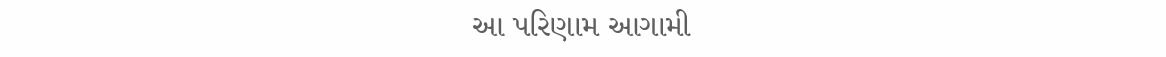આ પરિણામ આગામી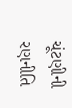ચૂંટણીની રણનીતિ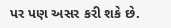પર પણ અસર કરી શકે છે.